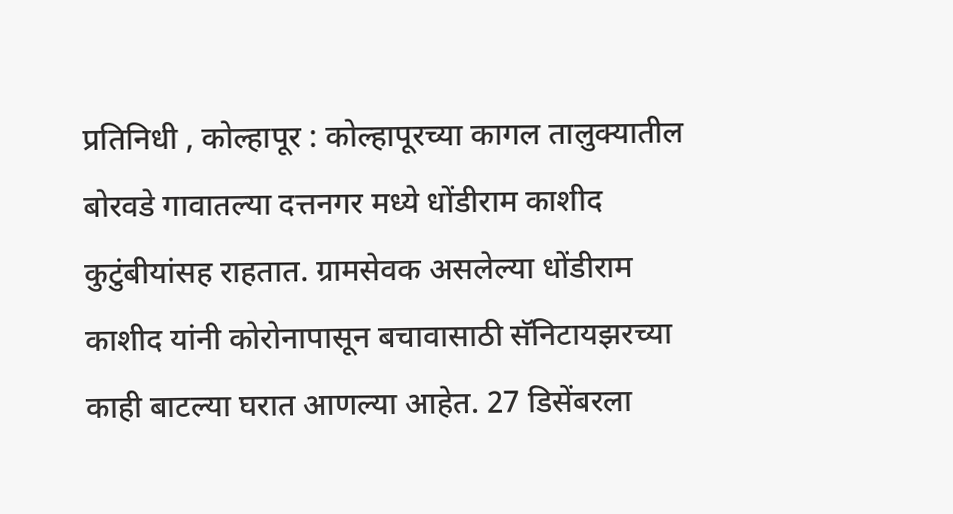प्रतिनिधी , कोल्हापूर : कोल्हापूरच्या कागल तालुक्यातील बोरवडे गावातल्या दत्तनगर मध्ये धोंडीराम काशीद कुटुंबीयांसह राहतात. ग्रामसेवक असलेल्या धोंडीराम काशीद यांनी कोरोनापासून बचावासाठी सॅनिटायझरच्या काही बाटल्या घरात आणल्या आहेत. 27 डिसेंबरला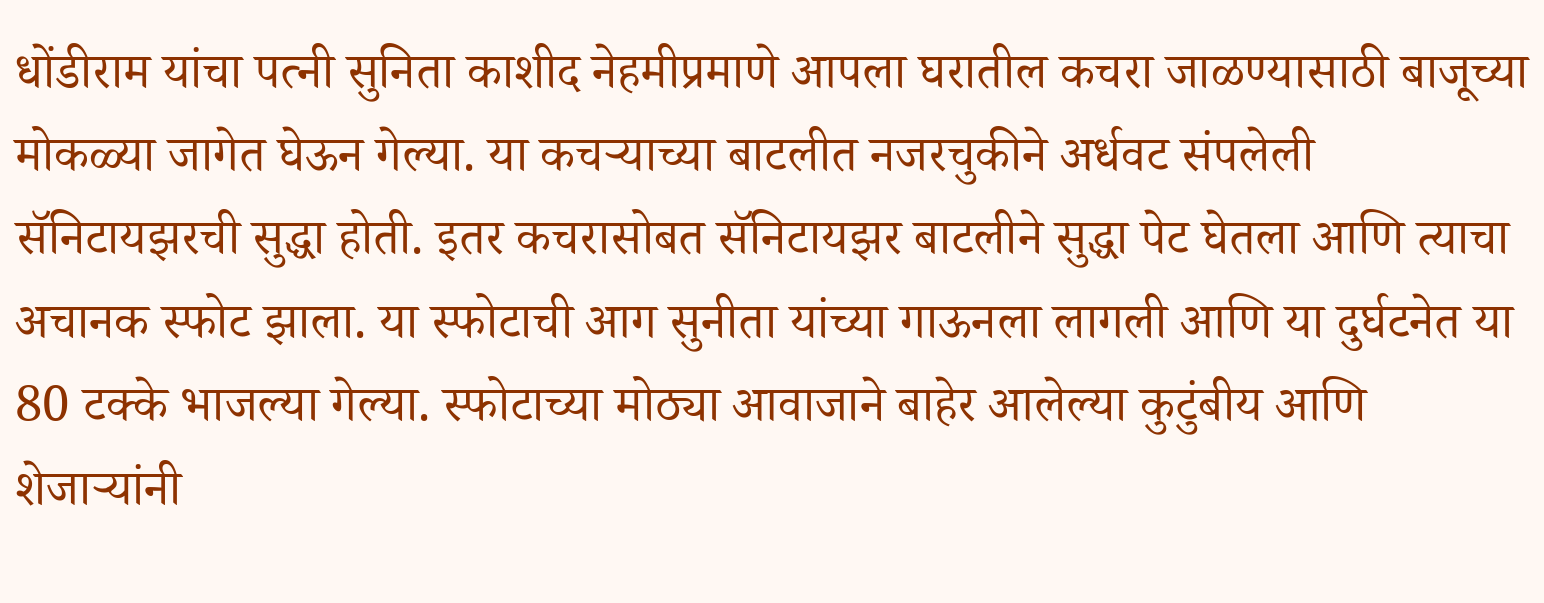धोंडीराम यांचा पत्नी सुनिता काशीद नेहमीप्रमाणे आपला घरातील कचरा जाळण्यासाठी बाजूच्या मोकळ्या जागेत घेऊन गेल्या. या कचऱ्याच्या बाटलीत नजरचुकीने अर्धवट संपलेली सॅनिटायझरची सुद्धा होती. इतर कचरासोबत सॅनिटायझर बाटलीने सुद्धा पेट घेतला आणि त्याचा अचानक स्फोट झाला. या स्फोटाची आग सुनीता यांच्या गाऊनला लागली आणि या दुर्घटनेत या 80 टक्के भाजल्या गेल्या. स्फोटाच्या मोठ्या आवाजाने बाहेर आलेल्या कुटुंबीय आणि शेजाऱ्यांनी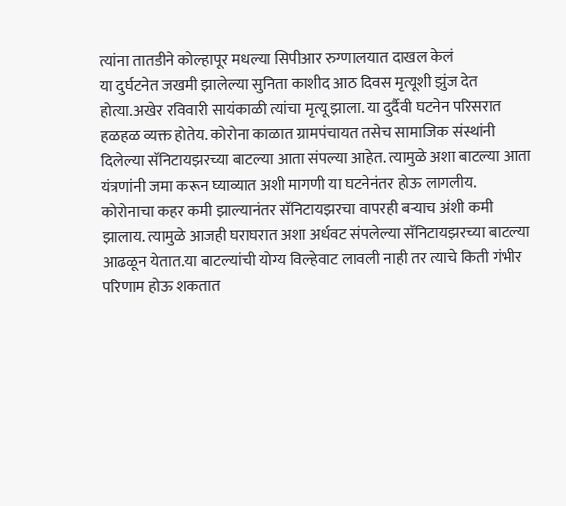त्यांना तातडीने कोल्हापूर मधल्या सिपीआर रुग्णालयात दाखल केलं
या दुर्घटनेत जखमी झालेल्या सुनिता काशीद आठ दिवस मृत्यूशी झुंज देत होत्या.अखेर रविवारी सायंकाळी त्यांचा मृत्यू झाला. या दुर्दैवी घटनेन परिसरात हळहळ व्यक्त होतेय. कोरोना काळात ग्रामपंचायत तसेच सामाजिक संस्थांनी दिलेल्या सॅनिटायझरच्या बाटल्या आता संपल्या आहेत. त्यामुळे अशा बाटल्या आता यंत्रणांनी जमा करून घ्याव्यात अशी मागणी या घटनेनंतर होऊ लागलीय.
कोरोनाचा कहर कमी झाल्यानंतर सॅनिटायझरचा वापरही बऱ्याच अंशी कमी झालाय. त्यामुळे आजही घराघरात अशा अर्धवट संपलेल्या सॅनिटायझरच्या बाटल्या आढळून येतात.या बाटल्यांची योग्य विल्हेवाट लावली नाही तर त्याचे किती गंभीर परिणाम होऊ शकतात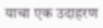याचा एक उदाहरण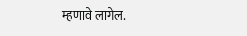म्हणावे लागेल.